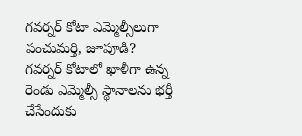గవర్నర్ కోటా ఎమ్మెల్సీలుగా పంచుమర్తి, జూపూడి?
గవర్నర్ కోటాలో ఖాళీగా ఉన్న రెండు ఎమ్మెల్సీ స్థానాలను భర్తీ చేసేందుకు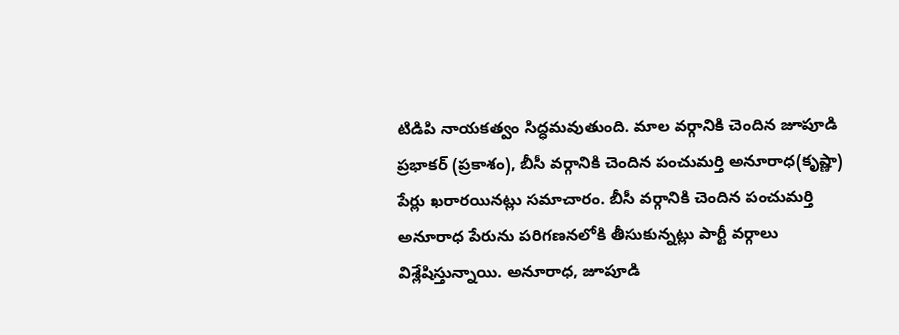టిడిపి నాయకత్వం సిద్ధమవుతుంది. మాల వర్గానికి చెందిన జూపూడి ప్రభాకర్ (ప్రకాశం), బీసీ వర్గానికి చెందిన పంచుమర్తి అనూరాధ(కృష్ణా) పేర్లు ఖరారయినట్లు సమాచారం. బీసీ వర్గానికి చెందిన పంచుమర్తి అనూరాధ పేరును పరిగణనలోకి తీసుకున్నట్లు పార్టీ వర్గాలు విశ్లేషిస్తున్నాయి. అనూరాధ, జూపూడి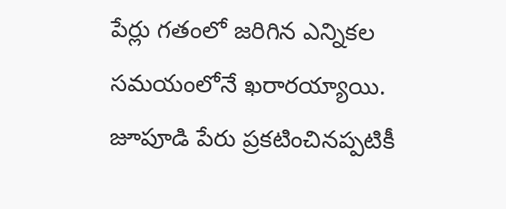పేర్లు గతంలో జరిగిన ఎన్నికల సమయంలోనే ఖరారయ్యాయి. జూపూడి పేరు ప్రకటించినప్పటికీ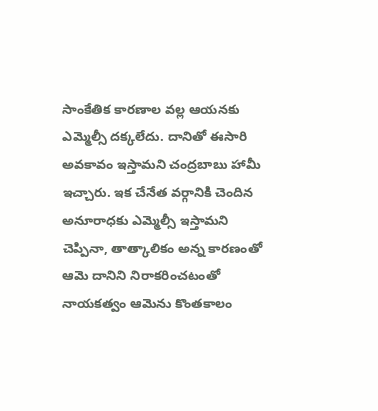సాంకేతిక కారణాల వల్ల ఆయనకు ఎమ్మెల్సీ దక్కలేదు. దానితో ఈసారి అవకావం ఇస్తామని చంద్రబాబు హామీ ఇచ్చారు. ఇక చేనేత వర్గానికి చెందిన అనూరాధకు ఎమ్మెల్సీ ఇస్తామని చెప్పినా, తాత్కాలికం అన్న కారణంతో ఆమె దానిని నిరాకరించటంతో నాయకత్వం ఆమెను కొంతకాలం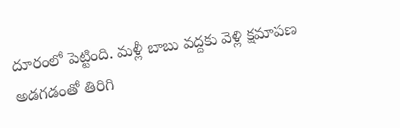దూరంలో పెట్టింది. మళ్లీ బాబు వద్దకు వెళ్లి క్షమాపణ అడగడంతో తిరిగి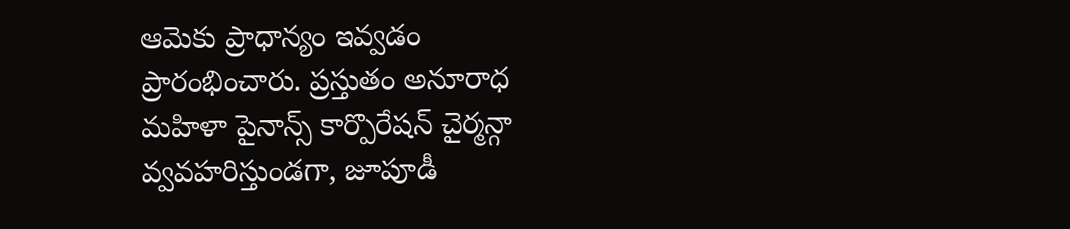ఆమెకు ప్రాధాన్యం ఇవ్వడం ప్రారంభించారు. ప్రస్తుతం అనూరాధ మహిళా పైనాన్స్ కార్పొరేషన్ చైర్మన్గా వ్వవహరిస్తుండగా, జూపూడీ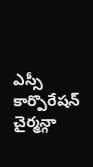ఎస్సీ కార్పొరేషన్ చైర్మన్గా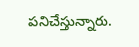పనిచేస్తున్నారు.